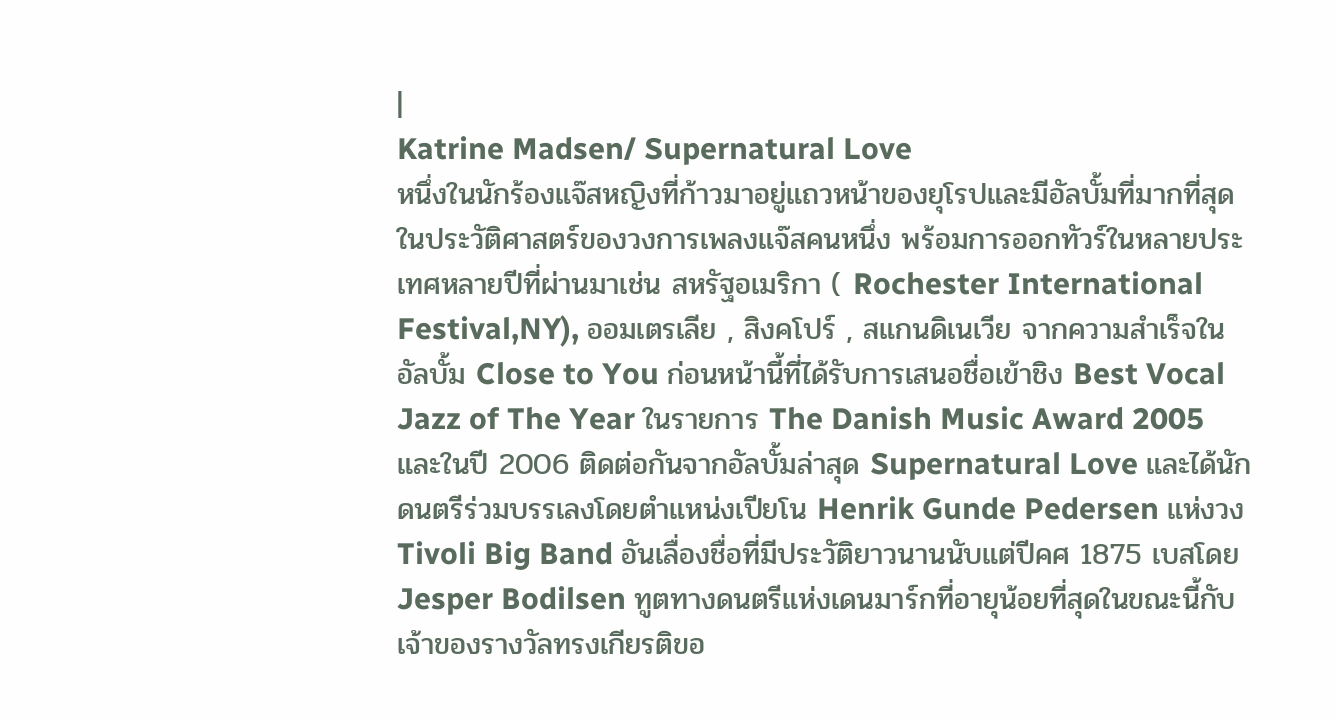|
Katrine Madsen/ Supernatural Love
หนึ่งในนักร้องแจ๊สหญิงที่ก้าวมาอยู่แถวหน้าของยุโรปและมีอัลบั้มที่มากที่สุดในประวัติศาสตร์ของวงการเพลงแจ๊สคนหนึ่ง พร้อมการออกทัวร์ในหลายประเทศหลายปีที่ผ่านมาเช่น สหรัฐอเมริกา ( Rochester International Festival,NY), ออมเตรเลีย , สิงคโปร์ , สแกนดิเนเวีย จากความสำเร็จในอัลบั้ม Close to You ก่อนหน้านี้ที่ได้รับการเสนอชื่อเข้าชิง Best Vocal Jazz of The Year ในรายการ The Danish Music Award 2005 และในปี 2006 ติดต่อกันจากอัลบั้มล่าสุด Supernatural Love และได้นักดนตรีร่วมบรรเลงโดยตำแหน่งเปียโน Henrik Gunde Pedersen แห่งวง Tivoli Big Band อันเลื่องชื่อที่มีประวัติยาวนานนับแต่ปีคศ 1875 เบสโดย Jesper Bodilsen ทูตทางดนตรีแห่งเดนมาร์กที่อายุน้อยที่สุดในขณะนี้กับเจ้าของรางวัลทรงเกียรติขอ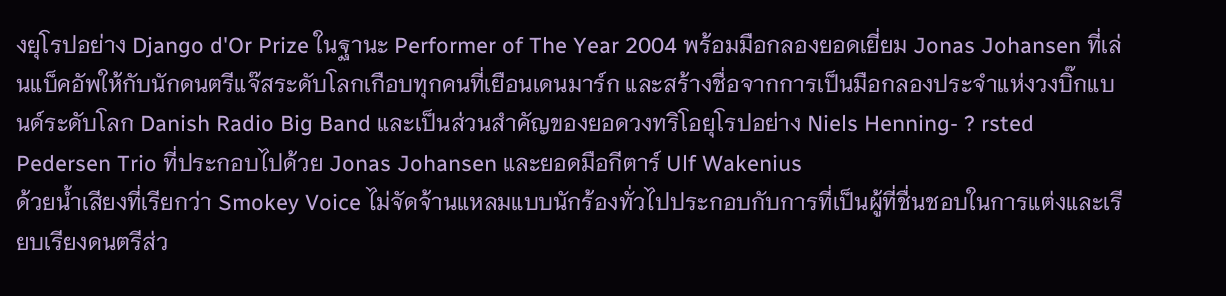งยุโรปอย่าง Django d'Or Prize ในฐานะ Performer of The Year 2004 พร้อมมือกลองยอดเยี่ยม Jonas Johansen ที่เล่นแบ็คอัพให้กับนักดนตรีแจ๊สระดับโลกเกือบทุกคนที่เยือนเดนมาร์ก และสร้างชื่อจากการเป็นมือกลองประจำแห่งวงบิ๊กแบนด์ระดับโลก Danish Radio Big Band และเป็นส่วนสำคัญของยอดวงทริโอยุโรปอย่าง Niels Henning- ? rsted Pedersen Trio ที่ประกอบไปด้วย Jonas Johansen และยอดมือกีตาร์ Ulf Wakenius
ด้วยน้ำเสียงที่เรียกว่า Smokey Voice ไม่จัดจ้านแหลมแบบนักร้องทั่วไปประกอบกับการที่เป็นผู้ที่ชื่นชอบในการแต่งและเรียบเรียงดนตรีส่ว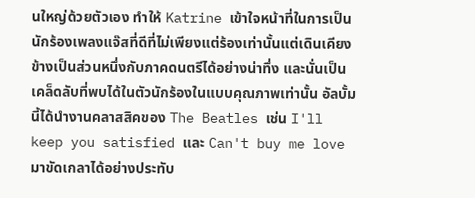นใหญ่ด้วยตัวเอง ทำให้ Katrine เข้าใจหน้าที่ในการเป็นนักร้องเพลงแจ๊สที่ดีที่ไม่เพียงแต่ร้องเท่านั้นแต่เดินเคียงข้างเป็นส่วนหนึ่งกับภาคดนตรีได้อย่างน่าทึ่ง และนั่นเป็นเคล็ดลับที่พบได้ในตัวนักร้องในแบบคุณภาพเท่านั้น อัลบั้มนี้ได้นำงานคลาสสิคของ The Beatles เช่น I'll keep you satisfied และ Can't buy me love มาขัดเกลาได้อย่างประทับ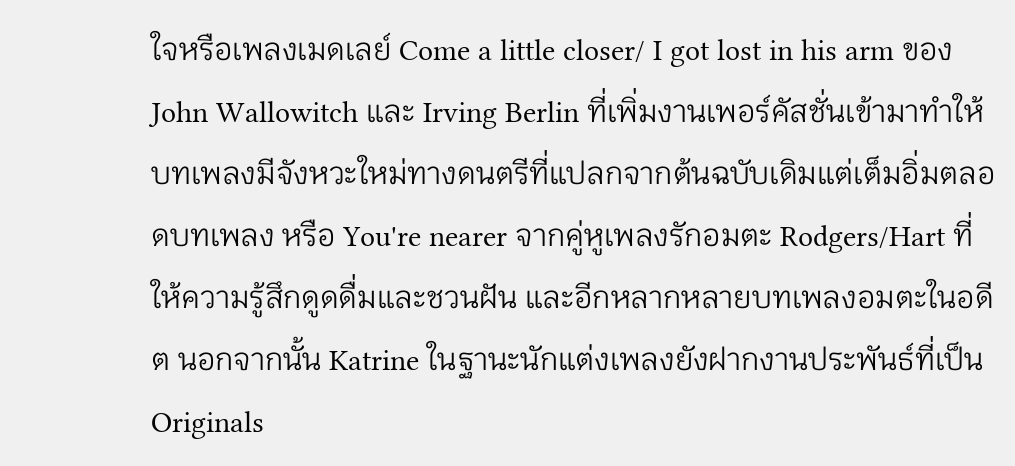ใจหรือเพลงเมดเลย์ Come a little closer/ I got lost in his arm ของ John Wallowitch และ Irving Berlin ที่เพิ่มงานเพอร์คัสชั่นเข้ามาทำให้บทเพลงมีจังหวะใหม่ทางดนตรีที่แปลกจากต้นฉบับเดิมแต่เต็มอิ่มตลอดบทเพลง หรือ You're nearer จากคู่หูเพลงรักอมตะ Rodgers/Hart ที่ให้ความรู้สึกดูดดื่มและชวนฝัน และอีกหลากหลายบทเพลงอมตะในอดีต นอกจากนั้น Katrine ในฐานะนักแต่งเพลงยังฝากงานประพันธ์ที่เป็น Originals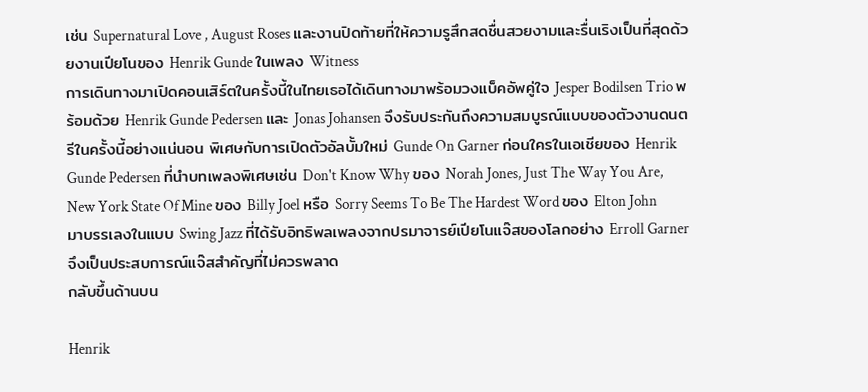เช่น Supernatural Love , August Roses และงานปิดท้ายที่ให้ความรูสึกสดชื่นสวยงามและรื่นเริงเป็นที่สุดด้วยงานเปียโนของ Henrik Gunde ในเพลง Witness
การเดินทางมาเปิดคอนเสิร์ตในครั้งนี้ในไทยเธอได้เดินทางมาพร้อมวงแบ็คอัพคู่ใจ Jesper Bodilsen Trio พร้อมด้วย Henrik Gunde Pedersen และ Jonas Johansen จึงรับประกันถึงความสมบูรณ์แบบของตัวงานดนตรีในครั้งนี้อย่างแน่นอน พิเศษกับการเปิดตัวอัลบั้มใหม่ Gunde On Garner ก่อนใครในเอเชียของ Henrik Gunde Pedersen ที่นำบทเพลงพิเศษเช่น Don't Know Why ของ Norah Jones, Just The Way You Are, New York State Of Mine ของ Billy Joel หรือ Sorry Seems To Be The Hardest Word ของ Elton John มาบรรเลงในแบบ Swing Jazz ที่ได้รับอิทธิพลเพลงจากปรมาจารย์เปียโนแจ๊สของโลกอย่าง Erroll Garner จึงเป็นประสบการณ์แจ๊สสำคัญที่ไม่ควรพลาด
กลับขึ้นด้านบน

Henrik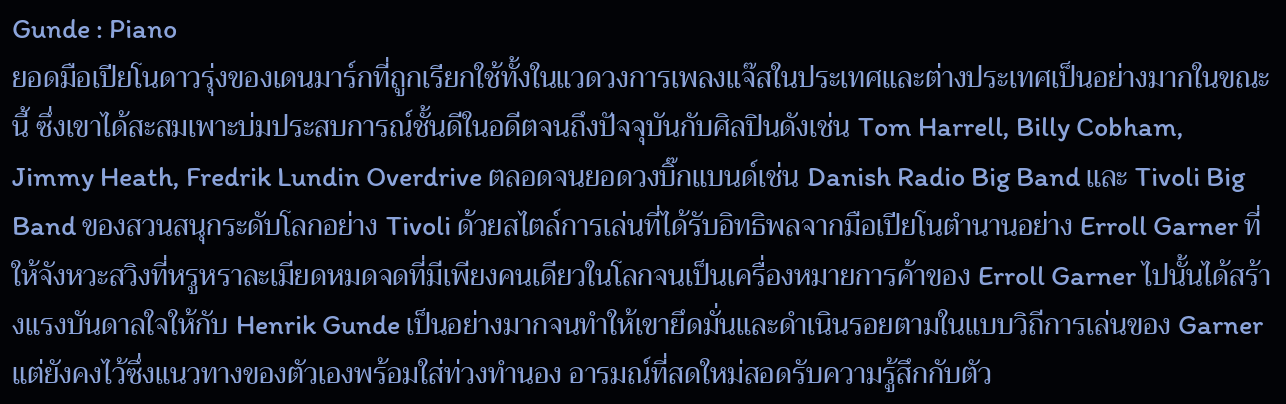Gunde : Piano
ยอดมือเปียโนดาวรุ่งของเดนมาร์กที่ถูกเรียกใช้ทั้งในแวดวงการเพลงแจ๊สในประเทศและต่างประเทศเป็นอย่างมากในขณะนี้ ซึ่งเขาได้สะสมเพาะบ่มประสบการณ์ชั้นดีในอดีตจนถึงปัจจุบันกับศิลปินดังเช่น Tom Harrell, Billy Cobham, Jimmy Heath, Fredrik Lundin Overdrive ตลอดจนยอดวงบิ๊กแบนด์เช่น Danish Radio Big Band และ Tivoli Big Band ของสวนสนุกระดับโลกอย่าง Tivoli ด้วยสไตล์การเล่นที่ได้รับอิทธิพลจากมือเปียโนตำนานอย่าง Erroll Garner ที่ให้จังหวะสวิงที่หรูหราละเมียดหมดจดที่มีเพียงคนเดียวในโลกจนเป็นเครื่องหมายการค้าของ Erroll Garner ไปนั้นได้สร้างแรงบันดาลใจให้กับ Henrik Gunde เป็นอย่างมากจนทำให้เขายึดมั่นและดำเนินรอยตามในแบบวิถีการเล่นของ Garner แต่ยังคงไว้ซึ่งแนวทางของตัวเองพร้อมใส่ท่วงทำนอง อารมณ์ที่สดใหม่สอดรับความรู้สึกกับตัว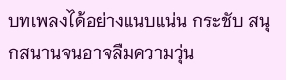บทเพลงได้อย่างแนบแน่น กระชับ สนุกสนานจนอาจลืมความวุ่น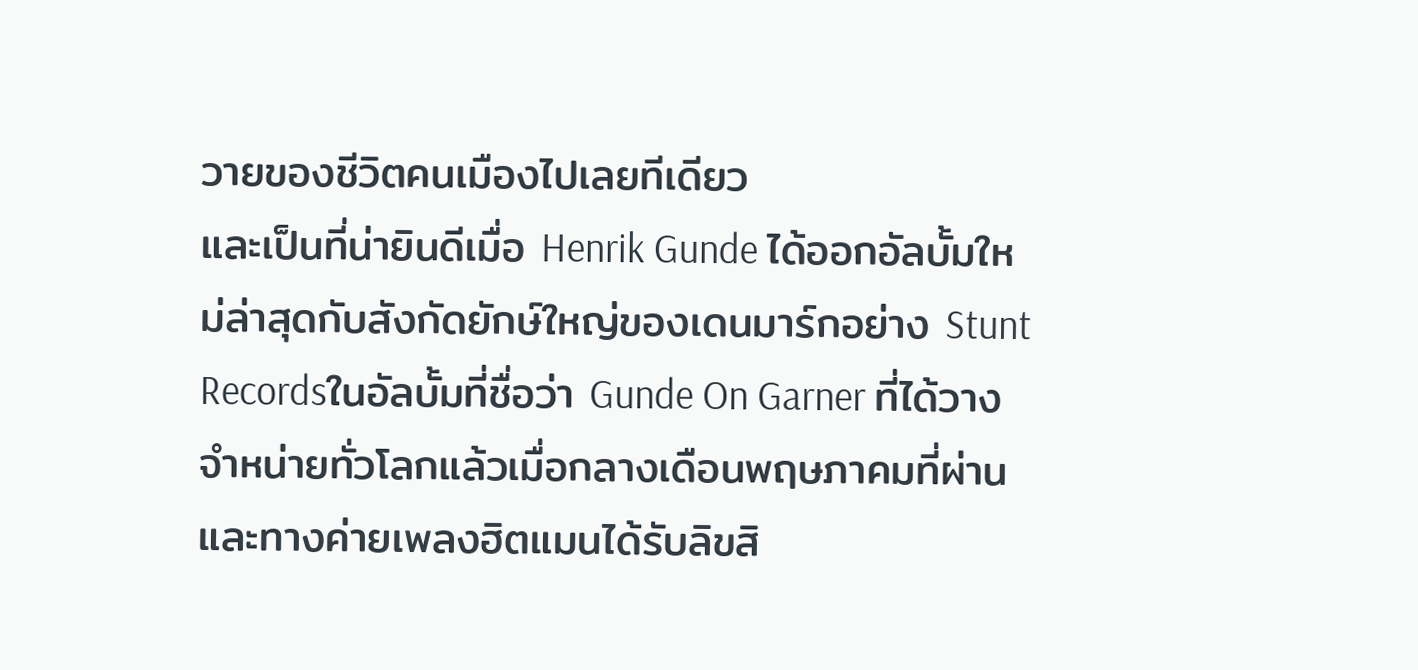วายของชีวิตคนเมืองไปเลยทีเดียว
และเป็นที่น่ายินดีเมื่อ Henrik Gunde ได้ออกอัลบั้มใหม่ล่าสุดกับสังกัดยักษ์ใหญ่ของเดนมาร์กอย่าง Stunt Recordsในอัลบั้มที่ชื่อว่า Gunde On Garner ที่ได้วางจำหน่ายทั่วโลกแล้วเมื่อกลางเดือนพฤษภาคมที่ผ่าน และทางค่ายเพลงฮิตแมนได้รับลิขสิ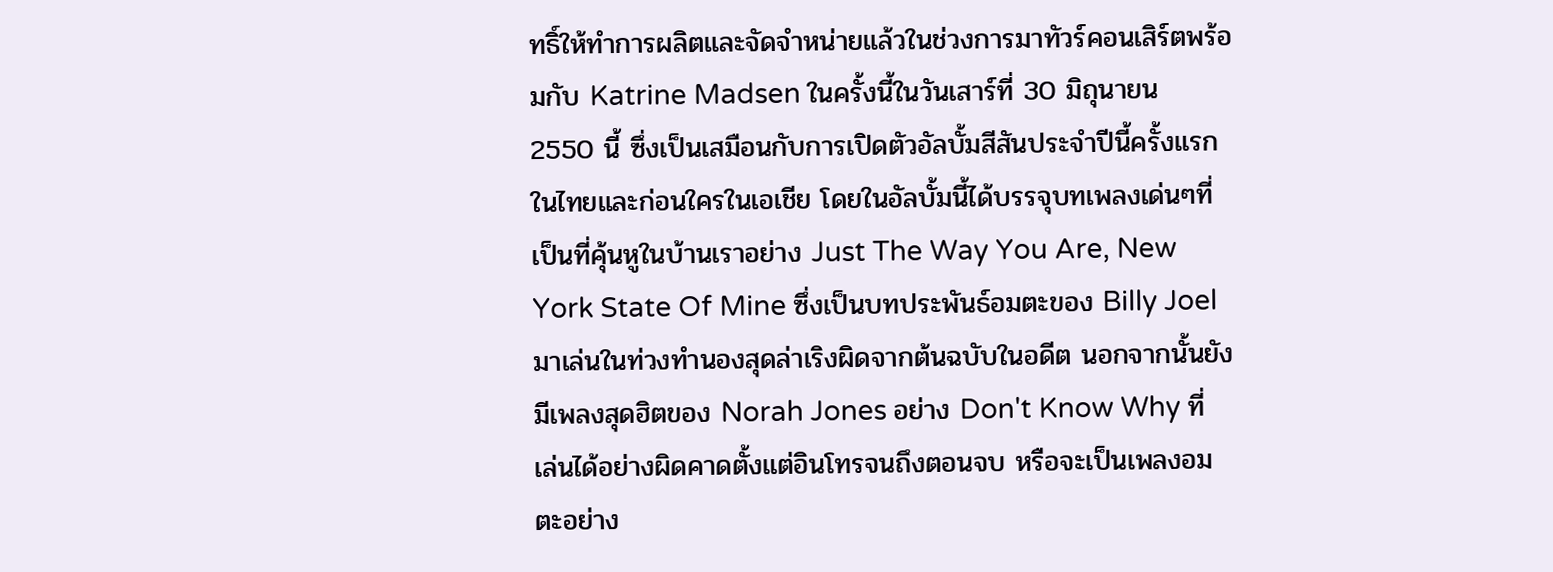ทธิ์ให้ทำการผลิตและจัดจำหน่ายแล้วในช่วงการมาทัวร์คอนเสิร์ตพร้อมกับ Katrine Madsen ในครั้งนี้ในวันเสาร์ที่ 30 มิถุนายน 2550 นี้ ซึ่งเป็นเสมือนกับการเปิดตัวอัลบั้มสีสันประจำปีนี้ครั้งแรกในไทยและก่อนใครในเอเชีย โดยในอัลบั้มนี้ได้บรรจุบทเพลงเด่นๆที่เป็นที่คุ้นหูในบ้านเราอย่าง Just The Way You Are, New York State Of Mine ซึ่งเป็นบทประพันธ์อมตะของ Billy Joel มาเล่นในท่วงทำนองสุดล่าเริงผิดจากต้นฉบับในอดีต นอกจากนั้นยังมีเพลงสุดฮิตของ Norah Jones อย่าง Don't Know Why ที่เล่นได้อย่างผิดคาดตั้งแต่อินโทรจนถึงตอนจบ หรือจะเป็นเพลงอมตะอย่าง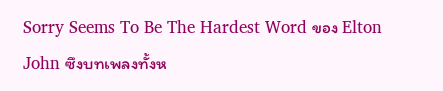Sorry Seems To Be The Hardest Word ของ Elton John ซึงบทเพลงทั้งห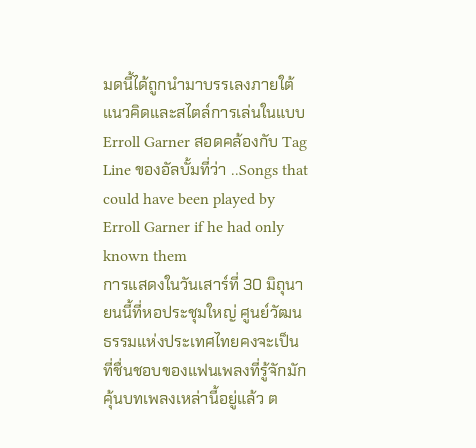มดนี้ได้ถูกนำมาบรรเลงภายใต้แนวคิดและสไตล์การเล่นในแบบ Erroll Garner สอดคล้องกับ Tag Line ของอัลบั้มที่ว่า ..Songs that could have been played by Erroll Garner if he had only known them
การแสดงในวันเสาร์ที่ 30 มิถุนายนนี้ที่หอประชุมใหญ่ ศูนย์วัฒนธรรมแห่งประเทศไทยคงจะเป็นที่ชื่นชอบของแฟนเพลงที่รู้จักมักคุ้นบทเพลงเหล่านี้อยู่แล้ว ต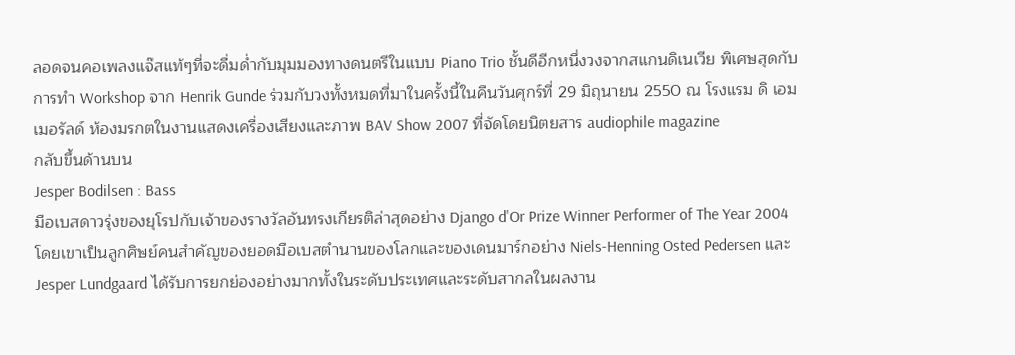ลอดจนคอเพลงแจ๊สแท้ๆที่จะดื่มด่ำกับมุมมองทางดนตรีในแบบ Piano Trio ชั้นดีอีกหนึ่งวงจากสแกนดิเนเวีย พิเศษสุดกับการทำ Workshop จาก Henrik Gunde ร่วมกับวงทั้งหมดที่มาในครั้งนี้ในคืนวันศุกร์ที่ 29 มิถุนายน 2550 ณ โรงแรม ดิ เอมเมอรัลด์ ห้องมรกตในงานแสดงเครื่องเสียงและภาพ BAV Show 2007 ที่จัดโดยนิตยสาร audiophile magazine
กลับขึ้นด้านบน
Jesper Bodilsen : Bass
มือเบสดาวรุ่งของยุโรปกับเจ้าของรางวัลอันทรงเกียรติล่าสุดอย่าง Django d'Or Prize Winner Performer of The Year 2004 โดยเขาเป็นลูกศิษย์คนสำคัญของยอดมือเบสตำนานของโลกและของเดนมาร์กอย่าง Niels-Henning Osted Pedersen และ Jesper Lundgaard ได้รับการยกย่องอย่างมากทั้งในระดับประเทศและระดับสากลในผลงาน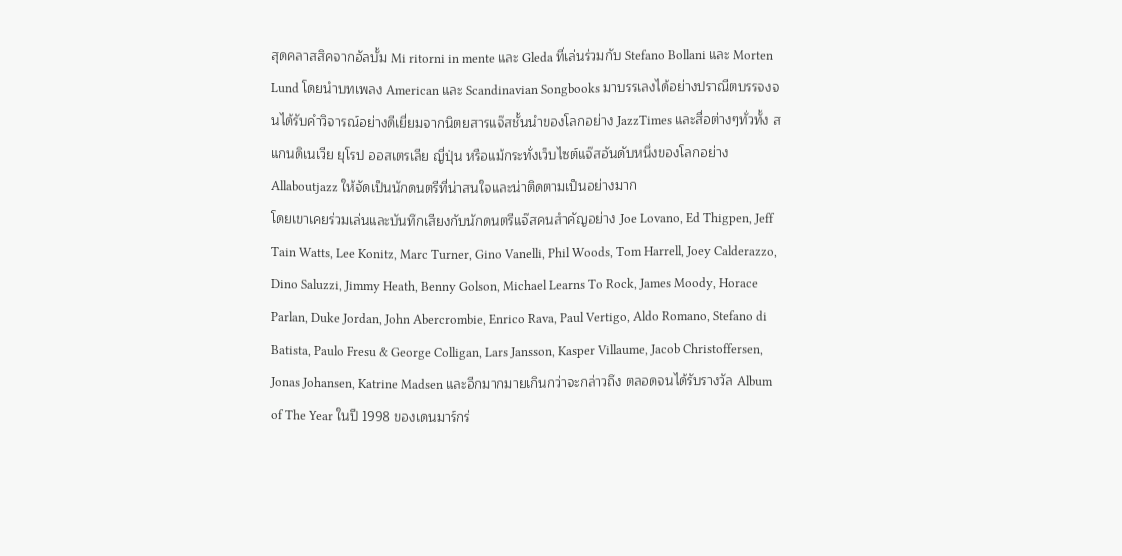สุดคลาสสิคจากอัลบั้ม Mi ritorni in mente และ Gleda ที่เล่นร่วมกับ Stefano Bollani และ Morten Lund โดยนำบทเพลง American และ Scandinavian Songbooks มาบรรเลงได้อย่างปราณีตบรรจงจนได้รับคำวิจารณ์อย่างดีเยี่ยมจากนิตยสารแจ๊สชั้นนำของโลกอย่าง JazzTimes และสื่อต่างๆทั่วทั้ง สแกนดิเนเวีย ยุโรป ออสเตรเลีย ญี่ปุ่น หรือแม้กระทั่งเว็บไซต์แจ๊สอันดับหนึ่งของโลกอย่าง Allaboutjazz ให้จัดเป็นนักดนตรีที่น่าสนใจและน่าติดตามเป็นอย่างมาก
โดยเขาเคยร่วมเล่นและบันทึกเสียงกับนักดนตรีแจ๊สคนสำคัญอย่าง Joe Lovano, Ed Thigpen, Jeff Tain Watts, Lee Konitz, Marc Turner, Gino Vanelli, Phil Woods, Tom Harrell, Joey Calderazzo, Dino Saluzzi, Jimmy Heath, Benny Golson, Michael Learns To Rock, James Moody, Horace Parlan, Duke Jordan, John Abercrombie, Enrico Rava, Paul Vertigo, Aldo Romano, Stefano di Batista, Paulo Fresu & George Colligan, Lars Jansson, Kasper Villaume, Jacob Christoffersen, Jonas Johansen, Katrine Madsen และอีกมากมายเกินกว่าจะกล่าวถึง ตลอดจนได้รับรางวัล Album of The Year ในปี 1998 ของเดนมาร์กร่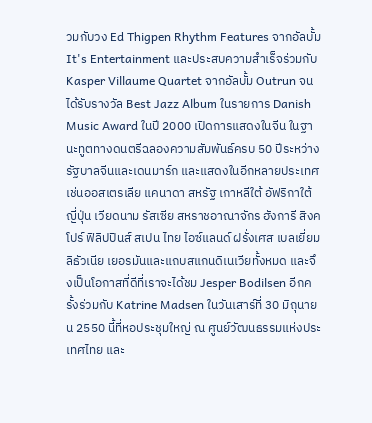วมกับวง Ed Thigpen Rhythm Features จากอัลบั้ม It's Entertainment และประสบความสำเร็จร่วมกับ Kasper Villaume Quartet จากอัลบั้ม Outrun จนได้รับรางวัล Best Jazz Album ในรายการ Danish Music Award ในปี 2000 เปิดการแสดงในจีน ในฐานะทูตทางดนตรีฉลองความสัมพันธ์ครบ 50 ปีระหว่างรัฐบาลจีนและเดนมาร์ก และแสดงในอีกหลายประเทศเช่นออสเตรเลีย แคนาดา สหรัฐ เกาหลีใต้ อัฟริกาใต้ ญี่ปุ่น เวียดนาม รัสเซีย สหราชอาณาจักร ฮังการี สิงคโปร์ ฟิลิปปินส์ สเปน ไทย ไอซ์แลนด์ ฝรั่งเศส เบลเยี่ยม ลิธัวเนีย เยอรมันและแถบสแกนดิเนเวียทั้งหมด และจึงเป็นโอกาสที่ดีที่เราจะได้ชม Jesper Bodilsen อีกครั้งร่วมกับ Katrine Madsen ในวันเสาร์ที่ 30 มิถุนายน 2550 นี้ที่หอประชุมใหญ่ ณ ศูนย์วัฒนธรรมแห่งประเทศไทย และ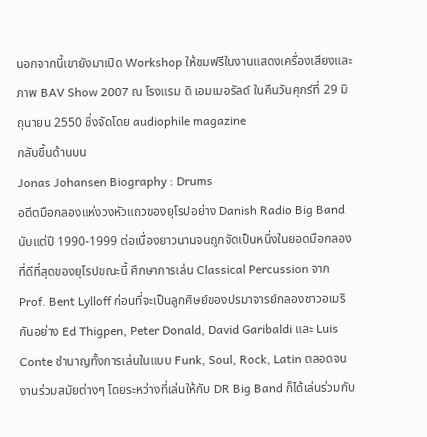นอกจากนี้เขายังมาเปิด Workshop ให้ชมฟรีในงานแสดงเครื่องเสียงและภาพ BAV Show 2007 ณ โรงแรม ดิ เอมเมอรัลด์ ในคืนวันศุกร์ที่ 29 มิถุนายน 2550 ซึ่งจัดโดย audiophile magazine
กลับขึ้นด้านบน
Jonas Johansen Biography : Drums
อดีตมือกลองแห่งวงหัวแถวของยุโรปอย่าง Danish Radio Big Band นับแต่ปี 1990-1999 ต่อเนื่องยาวนานจนถูกจัดเป็นหนึ่งในยอดมือกลองที่ดีที่สุดของยุโรปขณะนี้ ศึกษาการเล่น Classical Percussion จาก Prof. Bent Lylloff ก่อนที่จะเป็นลูกศิษย์ของปรมาจารย์กลองชาวอเมริกันอย่าง Ed Thigpen, Peter Donald, David Garibaldi และ Luis Conte ชำนาญทั้งการเล่นในแบบ Funk, Soul, Rock, Latin ตลอดจนงานร่วมสมัยต่างๆ โดยระหว่างที่เล่นให้กับ DR Big Band ก็ได้เล่นร่วมกับ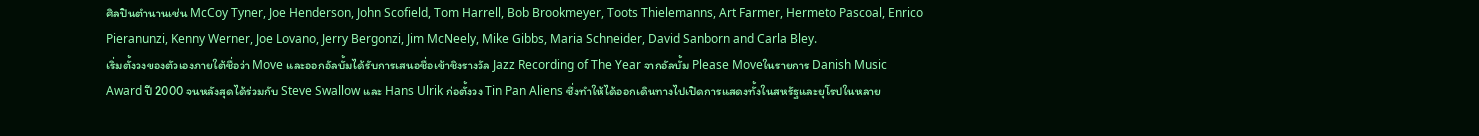ศิลปินตำนานเช่น McCoy Tyner, Joe Henderson, John Scofield, Tom Harrell, Bob Brookmeyer, Toots Thielemanns, Art Farmer, Hermeto Pascoal, Enrico Pieranunzi, Kenny Werner, Joe Lovano, Jerry Bergonzi, Jim McNeely, Mike Gibbs, Maria Schneider, David Sanborn and Carla Bley.
เริ่มตั้งวงของตัวเองภายใต้ชื่อว่า Move และออกอัลบั้มได้รับการเสนอชื่อเข้าชิงรางวัล Jazz Recording of The Year จากอัลบั้ม Please Moveในรายการ Danish Music Award ปี 2000 จนหลังสุดได้ร่วมกับ Steve Swallow และ Hans Ulrik ก่อตั้งวง Tin Pan Aliens ซึ่งทำให้ได้ออกเดินทางไปเปิดการแสดงทั้งในสหรัฐและยุโรปในหลาย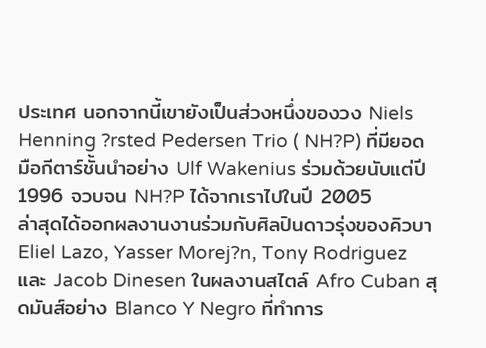ประเทศ นอกจากนี้เขายังเป็นส่วงหนึ่งของวง Niels Henning ?rsted Pedersen Trio ( NH?P) ที่มียอดมือกีตาร์ชั้นนำอย่าง Ulf Wakenius ร่วมด้วยนับแต่ปี 1996 จวบจน NH?P ได้จากเราไปในปี 2005
ล่าสุดได้ออกผลงานงานร่วมกับศิลปินดาวรุ่งของคิวบา Eliel Lazo, Yasser Morej?n, Tony Rodriguez และ Jacob Dinesen ในผลงานสไตล์ Afro Cuban สุดมันส์อย่าง Blanco Y Negro ที่ทำการ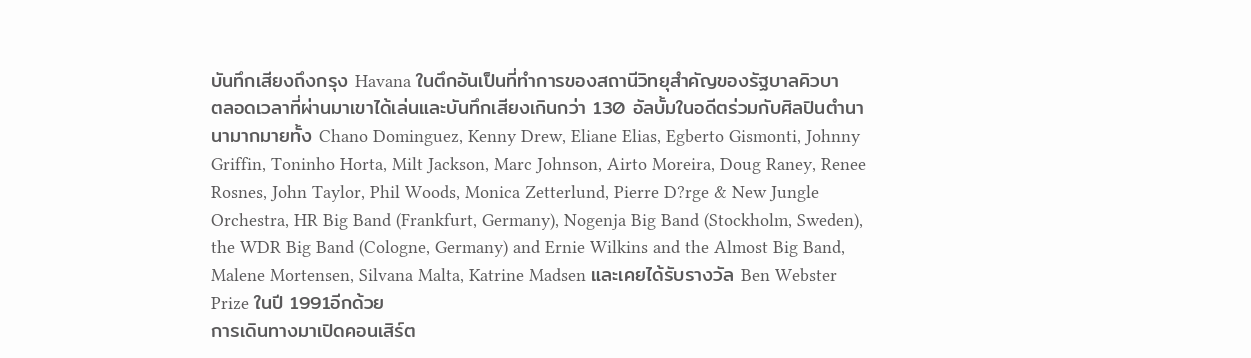บันทึกเสียงถึงกรุง Havana ในตึกอันเป็นที่ทำการของสถานีวิทยุสำคัญของรัฐบาลคิวบา
ตลอดเวลาที่ผ่านมาเขาได้เล่นและบันทึกเสียงเกินกว่า 130 อัลบั้มในอดีตร่วมกับศิลปินตำนานามากมายทั้ง Chano Dominguez, Kenny Drew, Eliane Elias, Egberto Gismonti, Johnny Griffin, Toninho Horta, Milt Jackson, Marc Johnson, Airto Moreira, Doug Raney, Renee Rosnes, John Taylor, Phil Woods, Monica Zetterlund, Pierre D?rge & New Jungle Orchestra, HR Big Band (Frankfurt, Germany), Nogenja Big Band (Stockholm, Sweden), the WDR Big Band (Cologne, Germany) and Ernie Wilkins and the Almost Big Band, Malene Mortensen, Silvana Malta, Katrine Madsen และเคยได้รับรางวัล Ben Webster Prize ในปี 1991อีกด้วย
การเดินทางมาเปิดคอนเสิร์ต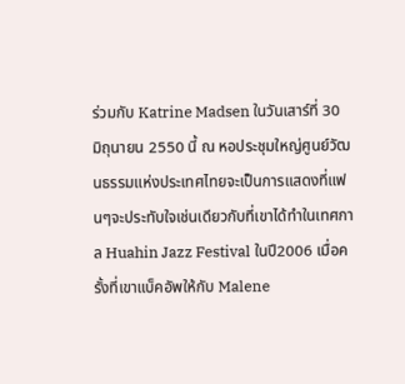ร่วมกับ Katrine Madsen ในวันเสาร์ที่ 30 มิถุนายน 2550 นี้ ณ หอประชุมใหญ่ศูนย์วัฒนธรรมแห่งประเทศไทยจะเป็นการแสดงที่แฟนๆจะประทับใจเช่นเดียวกับที่เขาได้ทำในเทศกาล Huahin Jazz Festival ในปี2006 เมื่อครั้งที่เขาแบ็คอัพให้กับ Malene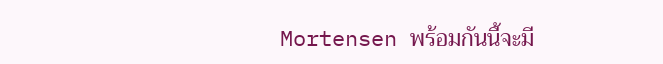Mortensen พร้อมกันนี้จะมี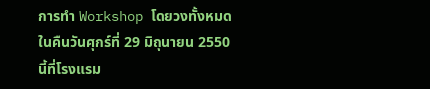การทำ Workshop โดยวงทั้งหมดในคืนวันศุกร์ที่ 29 มิถุนายน 2550 นี้ที่โรงแรม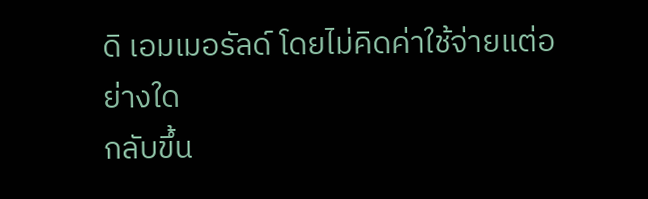ดิ เอมเมอรัลด์ โดยไม่คิดค่าใช้จ่ายแต่อย่างใด
กลับขึ้น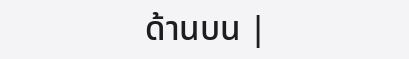ด้านบน |